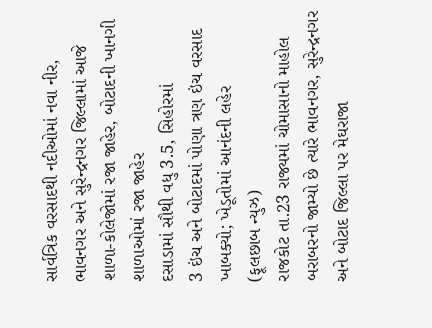સાર્વત્રિક વરસાદથી નદીઓમાં નવા નીર, ભાવનગર અને સુરેન્દ્રનગર જિલ્લામાં આજે શાળા-કોલેજોમાં રજા જાહેર, બોટાદની ખાનગી શાળાઓમાં રજા જાહેર
દસાડામાં સૌથી વધુ 3.5, સિહોરમાં
3 ઇંચ અને બોટાદમાં પોણા ત્રણ ઇંચ વરસાદ ખાબક્યો; ખેડૂતોમાં આનંદની લહેર
(ફૂલછાબ ન્યુઝ)
રાજકોટ તા.23 રાજ્યમાં ચોમાસાનો માહોલ બરાબરનો જામ્યો છે ત્યારે ભાવનગર, સુરેન્દ્રનગર અને બોટાદ જિલ્લા પર મેઘરાજા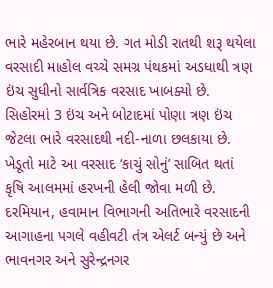ભારે મહેરબાન થયા છે. ગત મોડી રાતથી શરૂ થયેલા વરસાદી માહોલ વચ્ચે સમગ્ર પંથકમાં અડધાથી ત્રણ ઇંચ સુધીનો સાર્વત્રિક વરસાદ ખાબક્યો છે. સિહોરમાં 3 ઇંચ અને બોટાદમાં પોણા ત્રણ ઇંચ જેટલા ભારે વરસાદથી નદી-નાળા છલકાયા છે. ખેડૂતો માટે આ વરસાદ ‘કાચું સોનું’ સાબિત થતાં કૃષિ આલમમાં હરખની હેલી જોવા મળી છે. દરમિયાન, હવામાન વિભાગની અતિભારે વરસાદની આગાહના પગલે વહીવટી તંત્ર એલર્ટ બન્યું છે અને ભાવનગર અને સુરેન્દ્રનગર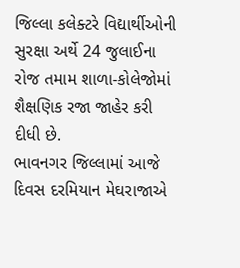જિલ્લા કલેક્ટરે વિદ્યાર્થીઓની સુરક્ષા અર્થે 24 જુલાઈના
રોજ તમામ શાળા-કોલેજોમાં શૈક્ષણિક રજા જાહેર કરી દીધી છે.
ભાવનગર જિલ્લામાં આજે દિવસ દરમિયાન મેઘરાજાએ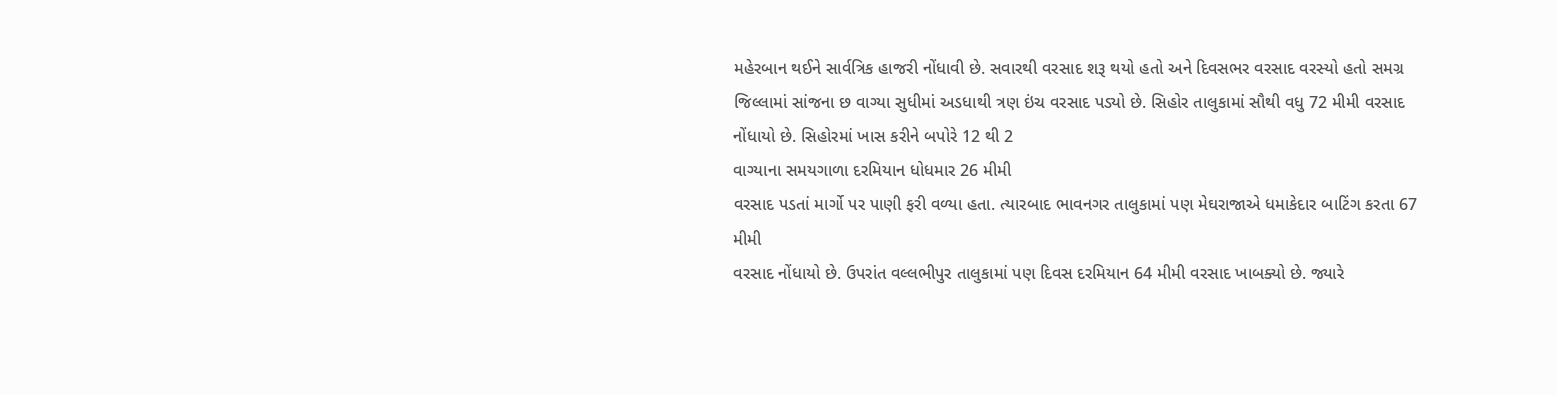મહેરબાન થઈને સાર્વત્રિક હાજરી નોંધાવી છે. સવારથી વરસાદ શરૂ થયો હતો અને દિવસભર વરસાદ વરસ્યો હતો સમગ્ર જિલ્લામાં સાંજના છ વાગ્યા સુધીમાં અડધાથી ત્રણ ઇંચ વરસાદ પડ્યો છે. સિહોર તાલુકામાં સૌથી વધુ 72 મીમી વરસાદ નોંધાયો છે. સિહોરમાં ખાસ કરીને બપોરે 12 થી 2
વાગ્યાના સમયગાળા દરમિયાન ધોધમાર 26 મીમી
વરસાદ પડતાં માર્ગો પર પાણી ફરી વળ્યા હતા. ત્યારબાદ ભાવનગર તાલુકામાં પણ મેઘરાજાએ ધમાકેદાર બાટિંગ કરતા 67 મીમી
વરસાદ નોંધાયો છે. ઉપરાંત વલ્લભીપુર તાલુકામાં પણ દિવસ દરમિયાન 64 મીમી વરસાદ ખાબક્યો છે. જ્યારે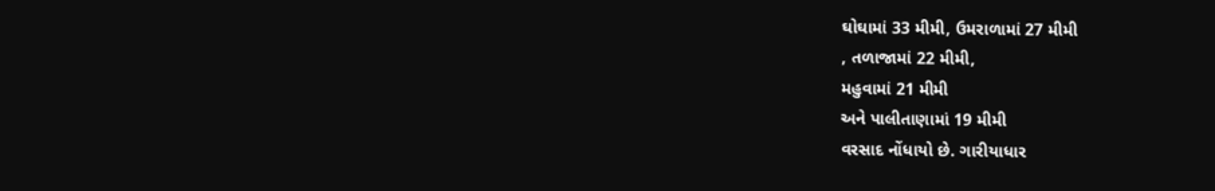ઘોઘામાં 33 મીમી, ઉમરાળામાં 27 મીમી
, તળાજામાં 22 મીમી,
મહુવામાં 21 મીમી
અને પાલીતાણામાં 19 મીમી
વરસાદ નોંધાયો છે. ગારીયાધાર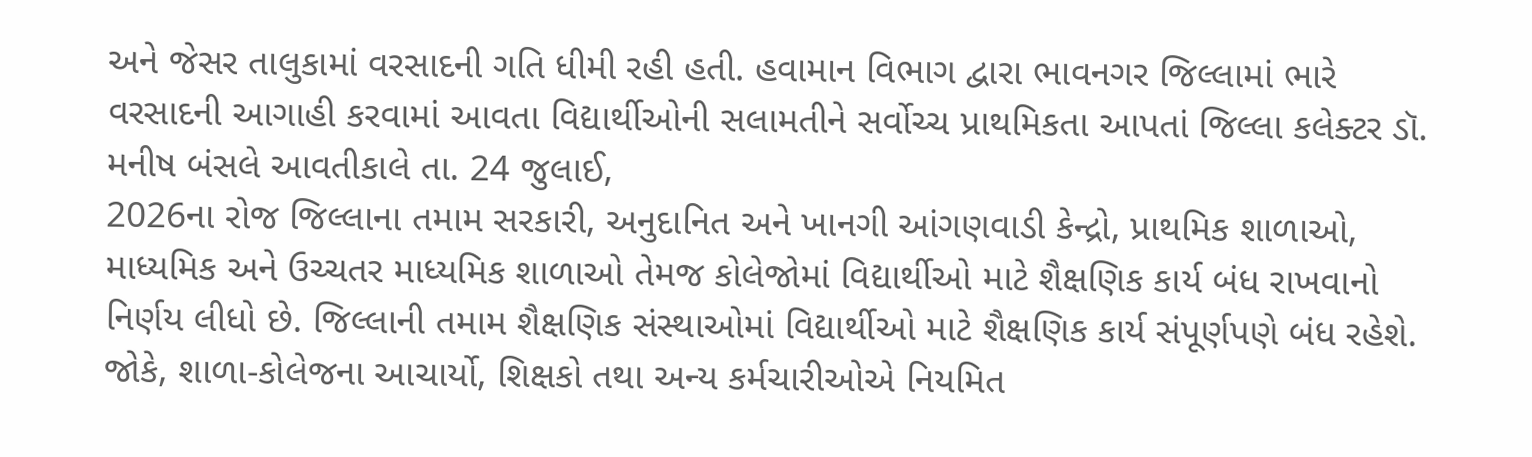અને જેસર તાલુકામાં વરસાદની ગતિ ધીમી રહી હતી. હવામાન વિભાગ દ્વારા ભાવનગર જિલ્લામાં ભારે વરસાદની આગાહી કરવામાં આવતા વિદ્યાર્થીઓની સલામતીને સર્વોચ્ચ પ્રાથમિકતા આપતાં જિલ્લા કલેક્ટર ડૉ. મનીષ બંસલે આવતીકાલે તા. 24 જુલાઈ,
2026ના રોજ જિલ્લાના તમામ સરકારી, અનુદાનિત અને ખાનગી આંગણવાડી કેન્દ્રો, પ્રાથમિક શાળાઓ, માધ્યમિક અને ઉચ્ચતર માધ્યમિક શાળાઓ તેમજ કોલેજોમાં વિદ્યાર્થીઓ માટે શૈક્ષણિક કાર્ય બંધ રાખવાનો નિર્ણય લીધો છે. જિલ્લાની તમામ શૈક્ષણિક સંસ્થાઓમાં વિદ્યાર્થીઓ માટે શૈક્ષણિક કાર્ય સંપૂર્ણપણે બંધ રહેશે. જોકે, શાળા-કોલેજના આચાર્યો, શિક્ષકો તથા અન્ય કર્મચારીઓએ નિયમિત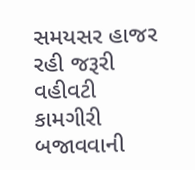સમયસર હાજર રહી જરૂરી વહીવટી કામગીરી બજાવવાની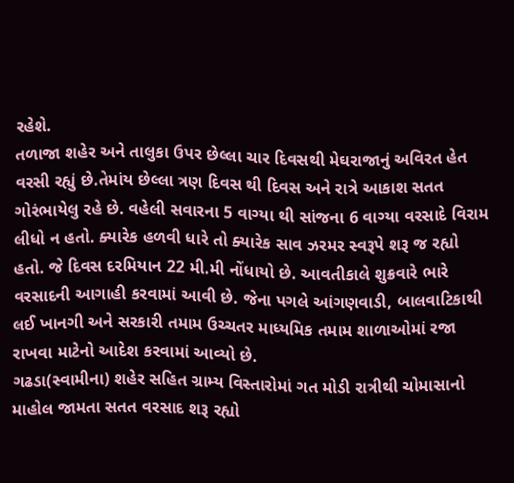રહેશે.
તળાજા શહેર અને તાલુકા ઉપર છેલ્લા ચાર દિવસથી મેઘરાજાનું અવિરત હેત વરસી રહ્યું છે.તેમાંય છેલ્લા ત્રણ દિવસ થી દિવસ અને રાત્રે આકાશ સતત ગોરંભાયેલુ રહે છે. વહેલી સવારના 5 વાગ્યા થી સાંજના 6 વાગ્યા વરસાદે વિરામ લીધો ન હતો. ક્યારેક હળવી ધારે તો ક્યારેક સાવ ઝરમર સ્વરૂપે શરૂ જ રહ્યો હતો. જે દિવસ દરમિયાન 22 મી.મી નોંધાયો છે. આવતીકાલે શુક્રવારે ભારે વરસાદની આગાહી કરવામાં આવી છે. જેના પગલે આંગણવાડી, બાલવાટિકાથી લઈ ખાનગી અને સરકારી તમામ ઉચ્ચતર માધ્યમિક તમામ શાળાઓમાં રજા રાખવા માટેનો આદેશ કરવામાં આવ્યો છે.
ગઢડા(સ્વામીના) શહેર સહિત ગ્રામ્ય વિસ્તારોમાં ગત મોડી રાત્રીથી ચોમાસાનો માહોલ જામતા સતત વરસાદ શરૂ રહ્યો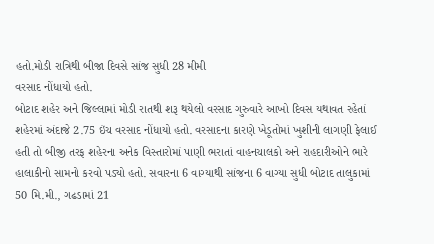હતો.મોડી રાત્રિથી બીજા દિવસે સાંજ સુધી 28 મીમી
વરસાદ નોંધાયો હતો.
બોટાદ શહેર અને જિલ્લામાં મોડી રાતથી શરૂ થયેલો વરસાદ ગુરુવારે આખો દિવસ યથાવત રહેતાં શહેરમાં અંદાજે 2.75 ઇંચ વરસાદ નોંધાયો હતો. વરસાદના કારણે ખેડૂતોમાં ખુશીની લાગણી ફેલાઈ હતી તો બીજી તરફ શહેરના અનેક વિસ્તારોમાં પાણી ભરાતાં વાહનચાલકો અને રાહદારીઓને ભારે હાલાકીનો સામનો કરવો પડ્યો હતો. સવારના 6 વાગ્યાથી સાંજના 6 વાગ્યા સુધી બોટાદ તાલુકામાં 50 મિ.મી., ગઢડામાં 21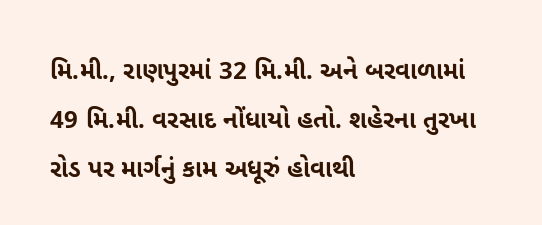મિ.મી., રાણપુરમાં 32 મિ.મી. અને બરવાળામાં 49 મિ.મી. વરસાદ નોંધાયો હતો. શહેરના તુરખા રોડ પર માર્ગનું કામ અધૂરું હોવાથી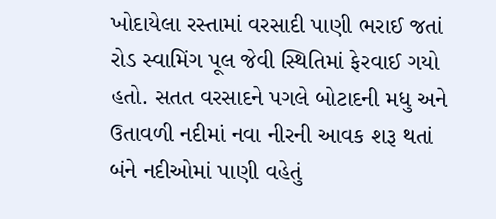ખોદાયેલા રસ્તામાં વરસાદી પાણી ભરાઈ જતાં રોડ સ્વામિંગ પૂલ જેવી સ્થિતિમાં ફેરવાઈ ગયો હતો. સતત વરસાદને પગલે બોટાદની મધુ અને ઉતાવળી નદીમાં નવા નીરની આવક શરૂ થતાં બંને નદીઓમાં પાણી વહેતું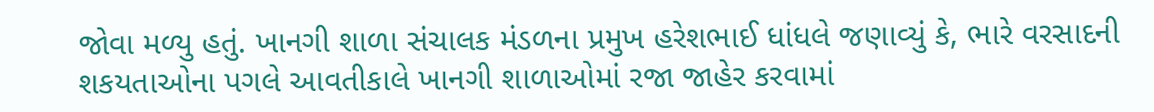જોવા મળ્યુ હતું. ખાનગી શાળા સંચાલક મંડળના પ્રમુખ હરેશભાઈ ધાંધલે જણાવ્યું કે, ભારે વરસાદની શકયતાઓના પગલે આવતીકાલે ખાનગી શાળાઓમાં રજા જાહેર કરવામાં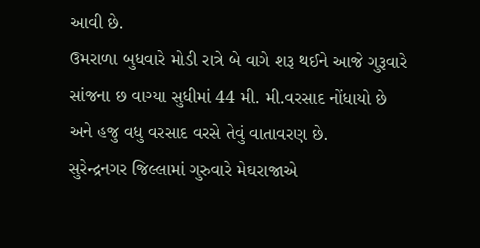આવી છે.
ઉમરાળા બુધવારે મોડી રાત્રે બે વાગે શરૂ થઈને આજે ગુરૂવારે સાંજના છ વાગ્યા સુધીમાં 44 મી. મી.વરસાદ નોંધાયો છે અને હજુ વધુ વરસાદ વરસે તેવું વાતાવરણ છે.
સુરેન્દ્રનગર જિલ્લામાં ગુરુવારે મેઘરાજાએ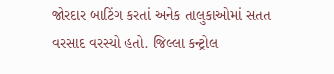જોરદાર બાટિંગ કરતાં અનેક તાલુકાઓમાં સતત વરસાદ વરસ્યો હતો. જિલ્લા કન્ટ્રોલ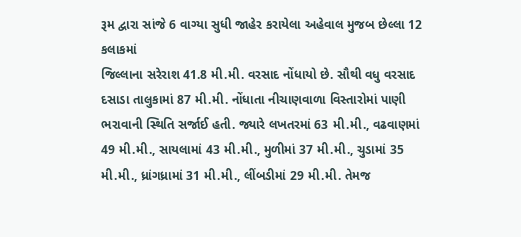રૂમ દ્વારા સાંજે 6 વાગ્યા સુધી જાહેર કરાયેલા અહેવાલ મુજબ છેલ્લા 12 કલાકમાં
જિલ્લાના સરેરાશ 41.8 મી.મી. વરસાદ નોંધાયો છે. સૌથી વધુ વરસાદ દસાડા તાલુકામાં 87 મી.મી. નોંધાતા નીચાણવાળા વિસ્તારોમાં પાણી ભરાવાની સ્થિતિ સર્જાઈ હતી. જ્યારે લખતરમાં 63 મી.મી., વઢવાણમાં 49 મી.મી., સાયલામાં 43 મી.મી., મુળીમાં 37 મી.મી., ચુડામાં 35 મી.મી., ધ્રાંગધ્રામાં 31 મી.મી., લીંબડીમાં 29 મી.મી. તેમજ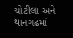ચોટીલા અને થાનગઢમાં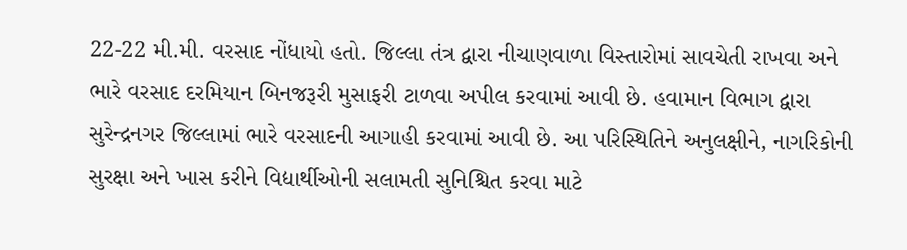22-22 મી.મી. વરસાદ નોંધાયો હતો. જિલ્લા તંત્ર દ્વારા નીચાણવાળા વિસ્તારોમાં સાવચેતી રાખવા અને ભારે વરસાદ દરમિયાન બિનજરૂરી મુસાફરી ટાળવા અપીલ કરવામાં આવી છે. હવામાન વિભાગ દ્વારા સુરેન્દ્રનગર જિલ્લામાં ભારે વરસાદની આગાહી કરવામાં આવી છે. આ પરિસ્થિતિને અનુલક્ષીને, નાગરિકોની સુરક્ષા અને ખાસ કરીને વિદ્યાર્થીઓની સલામતી સુનિશ્ચિત કરવા માટે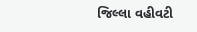જિલ્લા વહીવટી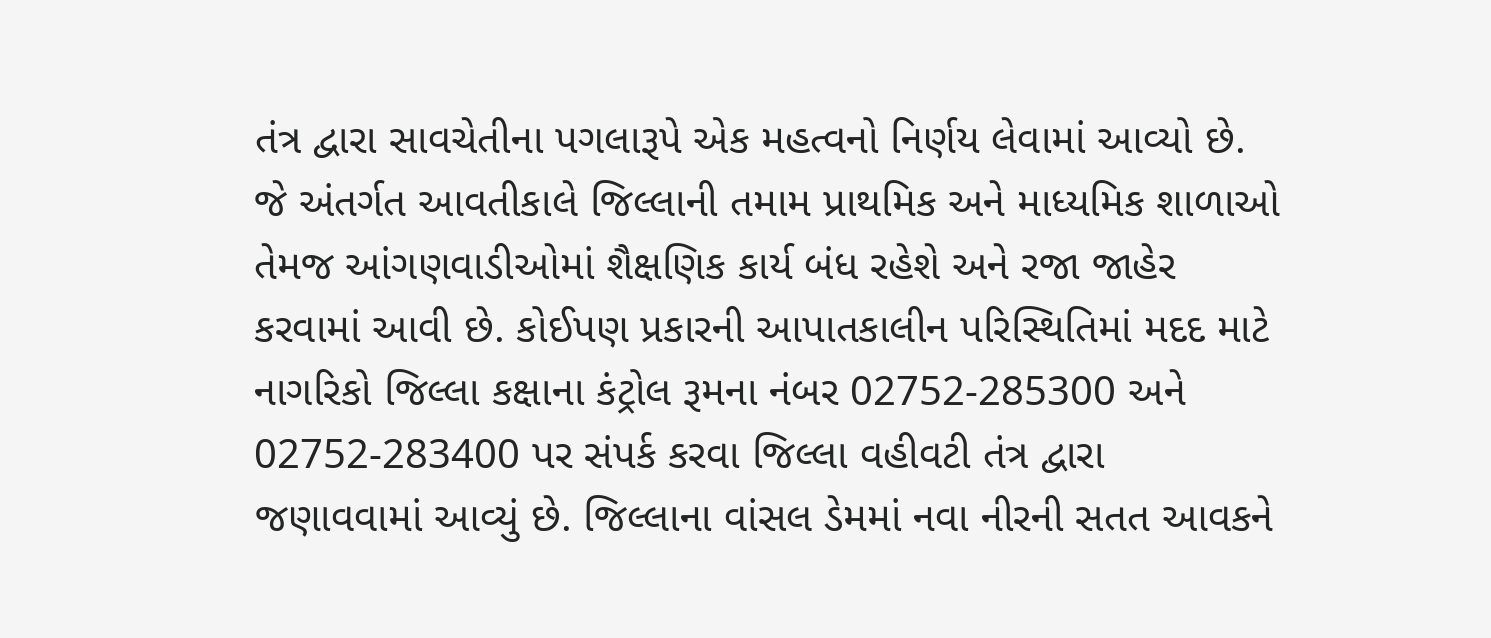તંત્ર દ્વારા સાવચેતીના પગલારૂપે એક મહત્વનો નિર્ણય લેવામાં આવ્યો છે. જે અંતર્ગત આવતીકાલે જિલ્લાની તમામ પ્રાથમિક અને માધ્યમિક શાળાઓ તેમજ આંગણવાડીઓમાં શૈક્ષણિક કાર્ય બંધ રહેશે અને રજા જાહેર કરવામાં આવી છે. કોઈપણ પ્રકારની આપાતકાલીન પરિસ્થિતિમાં મદદ માટે નાગરિકો જિલ્લા કક્ષાના કંટ્રોલ રૂમના નંબર 02752-285300 અને 02752-283400 પર સંપર્ક કરવા જિલ્લા વહીવટી તંત્ર દ્વારા જણાવવામાં આવ્યું છે. જિલ્લાના વાંસલ ડેમમાં નવા નીરની સતત આવકને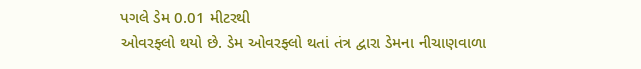પગલે ડેમ 0.01 મીટરથી
ઓવરફ્લો થયો છે. ડેમ ઓવરફ્લો થતાં તંત્ર દ્વારા ડેમના નીચાણવાળા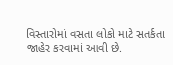વિસ્તારોમાં વસતા લોકો માટે સતર્કતા જાહેર કરવામાં આવી છે.